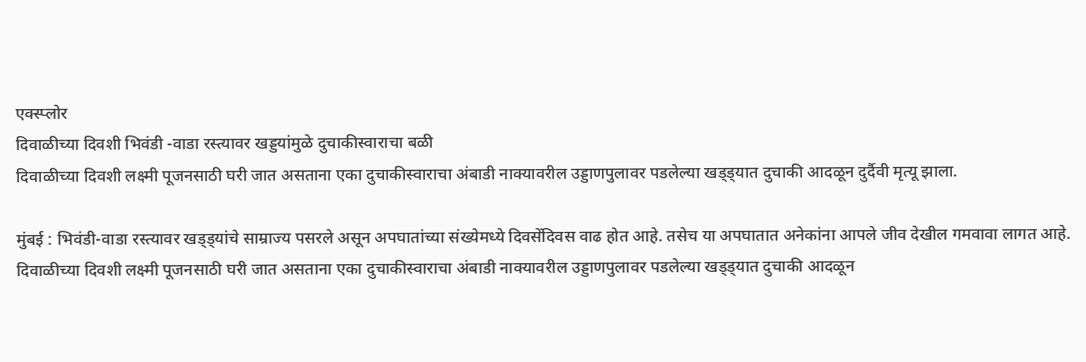एक्स्प्लोर
दिवाळीच्या दिवशी भिवंडी -वाडा रस्त्यावर खड्डयांमुळे दुचाकीस्वाराचा बळी
दिवाळीच्या दिवशी लक्ष्मी पूजनसाठी घरी जात असताना एका दुचाकीस्वाराचा अंबाडी नाक्यावरील उड्डाणपुलावर पडलेल्या खड्ड्यात दुचाकी आदळून दुर्दैवी मृत्यू झाला.

मुंबई : भिवंडी-वाडा रस्त्यावर खड्ड्यांचे साम्राज्य पसरले असून अपघातांच्या संख्येमध्ये दिवसेंदिवस वाढ होत आहे. तसेच या अपघातात अनेकांना आपले जीव देखील गमवावा लागत आहे. दिवाळीच्या दिवशी लक्ष्मी पूजनसाठी घरी जात असताना एका दुचाकीस्वाराचा अंबाडी नाक्यावरील उड्डाणपुलावर पडलेल्या खड्ड्यात दुचाकी आदळून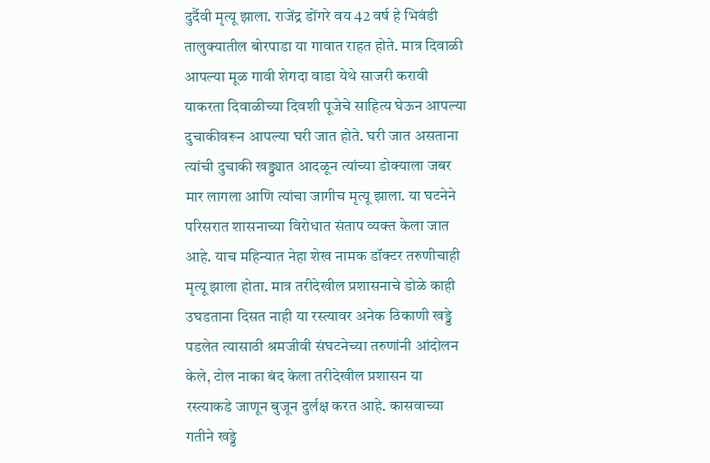दुर्दैवी मृत्यू झाला. राजेंद्र डोंगरे वय 42 वर्ष हे भिवंडी तालुक्यातील बोरपाडा या गावात राहत होते. मात्र दिवाळी आपल्या मूळ गावी शेगदा वाडा येथे साजरी करावी याकरता दिवाळीच्या दिवशी पूजेचे साहित्य घेऊन आपल्या दुचाकीवरून आपल्या घरी जात होते. घरी जात असताना त्यांची दुचाकी खड्ड्यात आदळून त्यांच्या डोक्याला जबर मार लागला आणि त्यांचा जागीच मृत्यू झाला. या घटनेने परिसरात शासनाच्या विरोधात संताप व्यक्त केला जात आहे. याच महिन्यात नेहा शेख नामक डॉक्टर तरुणीचाही मृत्यू झाला होता. मात्र तरीदेखील प्रशासनाचे डोळे काही उघडताना दिसत नाही या रस्त्यावर अनेक ठिकाणी खड्डे पडलेत त्यासाठी श्रमजीवी संघटनेच्या तरुणांनी आंदोलन केले, टोल नाका बंद केला तरीदेखील प्रशासन या रस्त्याकडे जाणून बुजून दुर्लक्ष करत आहे. कासवाच्या गतीने खड्डे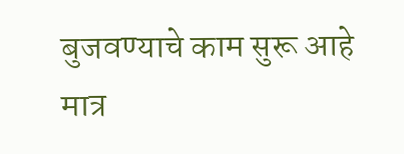बुजवण्याचे काम सुरू आहे मात्र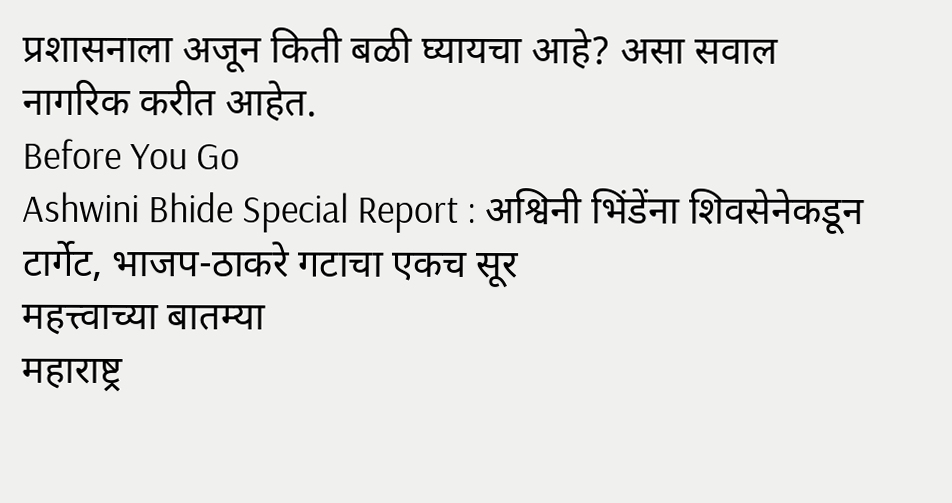प्रशासनाला अजून किती बळी घ्यायचा आहे? असा सवाल नागरिक करीत आहेत.
Before You Go
Ashwini Bhide Special Report : अश्विनी भिंडेंना शिवसेनेकडून टार्गेट, भाजप-ठाकरे गटाचा एकच सूर
महत्त्वाच्या बातम्या
महाराष्ट्र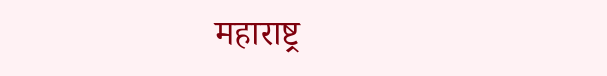महाराष्ट्र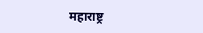महाराष्ट्र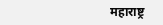महाराष्ट्र